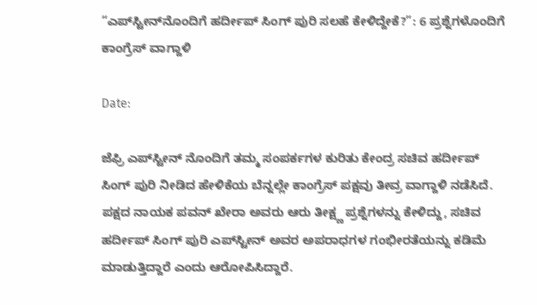“ಎಪ್‌ಸ್ಟೀನ್‌ನೊಂದಿಗೆ ಹರ್ದೀಪ್‌ ಸಿಂಗ್‌ ಪುರಿ ಸಲಹೆ ಕೇಳಿದ್ದೇಕೆ?”: 6 ಪ್ರಶ್ನೆಗಳೊಂದಿಗೆ ಕಾಂಗ್ರೆಸ್ ವಾಗ್ದಾಳಿ

Date:

ಜೆಫ್ರಿ ಎಪ್‌ಸ್ಟೀನ್‌ ನೊಂದಿಗೆ ತಮ್ಮ ಸಂಪರ್ಕಗಳ ಕುರಿತು ಕೇಂದ್ರ ಸಚಿವ ಹರ್ದೀಪ್ ಸಿಂಗ್ ಪುರಿ ನೀಡಿದ ಹೇಳಿಕೆಯ ಬೆನ್ನಲ್ಲೇ ಕಾಂಗ್ರೆಸ್ ಪಕ್ಷವು ತೀವ್ರ ವಾಗ್ದಾಳಿ ನಡೆಸಿದೆ. ಪಕ್ಷದ ನಾಯಕ ಪವನ್ ಖೇರಾ ಅವರು ಆರು ತೀಕ್ಷ್ಣ ಪ್ರಶ್ನೆಗಳನ್ನು ಕೇಳಿದ್ದು, ಸಚಿವ ಹರ್ದೀಪ್‌ ಸಿಂಗ್ ಪುರಿ ಎಪ್‌ಸ್ಟೀನ್‌ ಅವರ ಅಪರಾಧಗಳ ಗಂಭೀರತೆಯನ್ನು ಕಡಿಮೆ ಮಾಡುತ್ತಿದ್ದಾರೆ ಎಂದು ಆರೋಪಿಸಿದ್ದಾರೆ.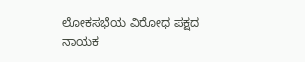ಲೋಕಸಭೆಯ ವಿರೋಧ ಪಕ್ಷದ ನಾಯಕ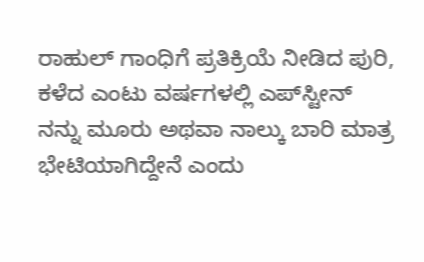ರಾಹುಲ್ ಗಾಂಧಿಗೆ ಪ್ರತಿಕ್ರಿಯೆ ನೀಡಿದ ಪುರಿ, ಕಳೆದ ಎಂಟು ವರ್ಷಗಳಲ್ಲಿ ಎಪ್‌ಸ್ಟೀನ್‌ ನನ್ನು ಮೂರು ಅಥವಾ ನಾಲ್ಕು ಬಾರಿ ಮಾತ್ರ ಭೇಟಿಯಾಗಿದ್ದೇನೆ ಎಂದು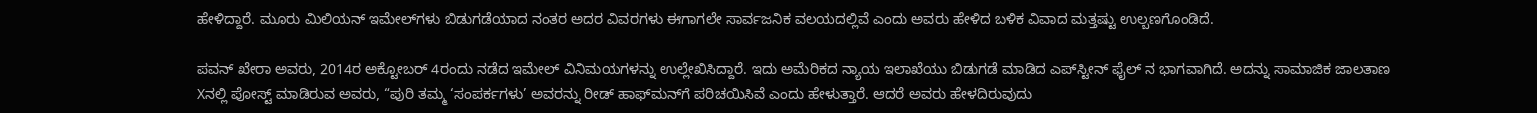ಹೇಳಿದ್ದಾರೆ. ಮೂರು ಮಿಲಿಯನ್ ಇಮೇಲ್‌ಗಳು ಬಿಡುಗಡೆಯಾದ ನಂತರ ಅದರ ವಿವರಗಳು ಈಗಾಗಲೇ ಸಾರ್ವಜನಿಕ ವಲಯದಲ್ಲಿವೆ ಎಂದು ಅವರು ಹೇಳಿದ ಬಳಿಕ ವಿವಾದ ಮತ್ತಷ್ಟು ಉಲ್ಬಣಗೊಂಡಿದೆ.

ಪವನ್ ಖೇರಾ ಅವರು, 2014ರ ಅಕ್ಟೋಬರ್ 4ರಂದು ನಡೆದ ಇಮೇಲ್ ವಿನಿಮಯಗಳನ್ನು ಉಲ್ಲೇಖಿಸಿದ್ದಾರೆ. ಇದು ಅಮೆರಿಕದ ನ್ಯಾಯ ಇಲಾಖೆಯು ಬಿಡುಗಡೆ ಮಾಡಿದ ಎಪ್‌ಸ್ಟೀನ್‌ ಫೈಲ್ ನ ಭಾಗವಾಗಿದೆ. ಅದನ್ನು ಸಾಮಾಜಿಕ ಜಾಲತಾಣ Xನಲ್ಲಿ ಪೋಸ್ಟ್ ಮಾಡಿರುವ ಅವರು, “ಪುರಿ ತಮ್ಮ ‘ಸಂಪರ್ಕಗಳು’ ಅವರನ್ನು ರೀಡ್ ಹಾಫ್‌ಮನ್‌ಗೆ ಪರಿಚಯಿಸಿವೆ ಎಂದು ಹೇಳುತ್ತಾರೆ. ಆದರೆ ಅವರು ಹೇಳದಿರುವುದು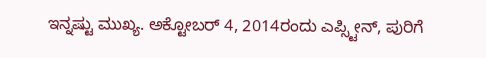ಇನ್ನಷ್ಟು ಮುಖ್ಯ. ಅಕ್ಟೋಬರ್ 4, 2014ರಂದು ಎಪ್ಸ್ಟೀನ್, ಪುರಿಗೆ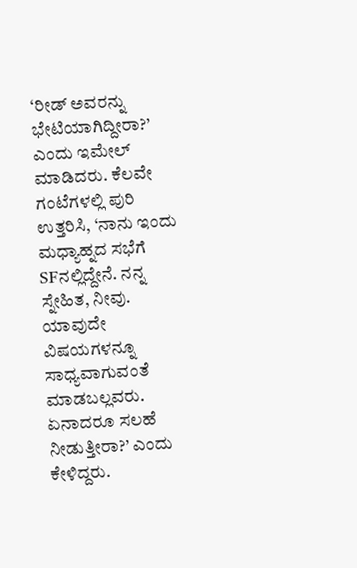‘ರೀಡ್ ಅವರನ್ನು ಭೇಟಿಯಾಗಿದ್ದೀರಾ?’ ಎಂದು ಇಮೇಲ್ ಮಾಡಿದರು. ಕೆಲವೇ ಗಂಟೆಗಳಲ್ಲಿ ಪುರಿ ಉತ್ತರಿಸಿ, ‘ನಾನು ಇಂದು ಮಧ್ಯಾಹ್ನದ ಸಭೆಗೆ SFನಲ್ಲಿದ್ದೇನೆ. ನನ್ನ ಸ್ನೇಹಿತ, ನೀವು. ಯಾವುದೇ ವಿಷಯಗಳನ್ನೂ ಸಾಧ್ಯವಾಗುವಂತೆ ಮಾಡಬಲ್ಲವರು. ಏನಾದರೂ ಸಲಹೆ ನೀಡುತ್ತೀರಾ?’ ಎಂದು ಕೇಳಿದ್ದರು.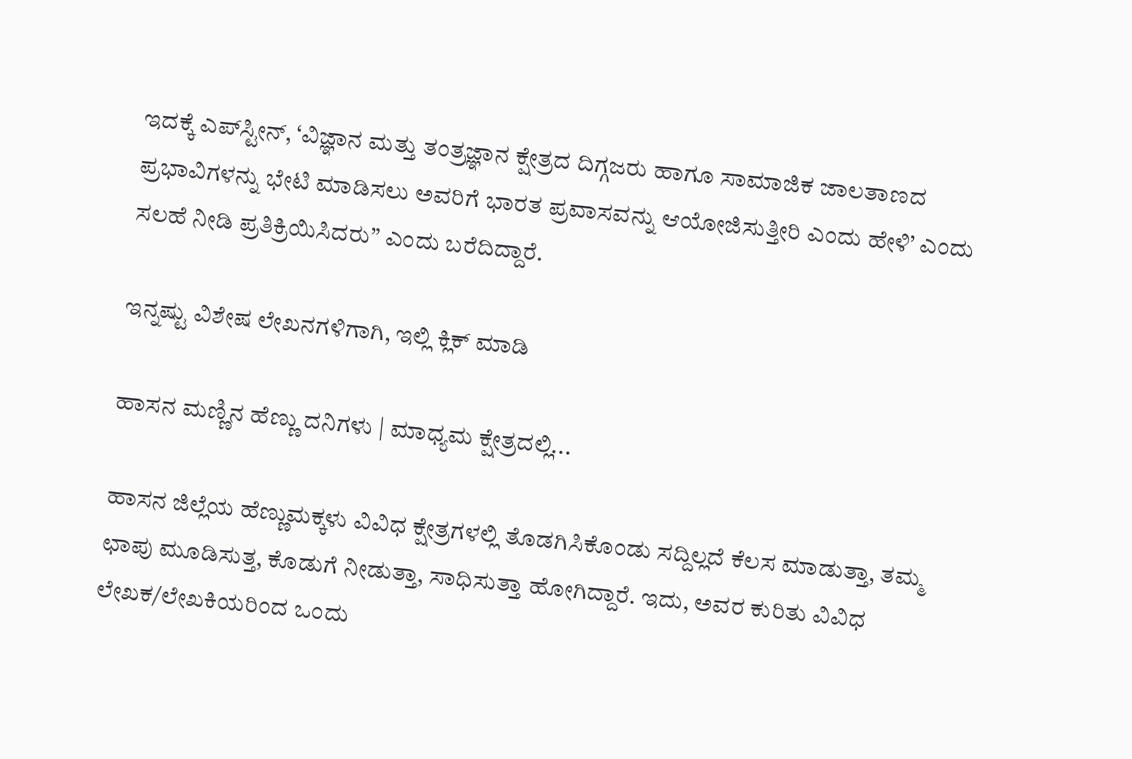ಇದಕ್ಕೆ ಎಪ್‌ಸ್ಟೀನ್‌, ‘ವಿಜ್ಞಾನ ಮತ್ತು ತಂತ್ರಜ್ಞಾನ ಕ್ಷೇತ್ರದ ದಿಗ್ಗಜರು ಹಾಗೂ ಸಾಮಾಜಿಕ ಜಾಲತಾಣದ ಪ್ರಭಾವಿಗಳನ್ನು ಭೇಟಿ ಮಾಡಿಸಲು ಅವರಿಗೆ ಭಾರತ ಪ್ರವಾಸವನ್ನು ಆಯೋಜಿಸುತ್ತೀರಿ ಎಂದು ಹೇಳಿ’ ಎಂದು ಸಲಹೆ ನೀಡಿ ಪ್ರತಿಕ್ರಿಯಿಸಿದರು” ಎಂದು ಬರೆದಿದ್ದಾರೆ.

ಇನ್ನಷ್ಟು ವಿಶೇಷ ಲೇಖನಗಳಿಗಾಗಿ, ಇಲ್ಲಿ ಕ್ಲಿಕ್ ಮಾಡಿ

ಹಾಸನ ಮಣ್ಣಿನ ಹೆಣ್ಣು ದನಿಗಳು | ಮಾಧ್ಯಮ ಕ್ಷೇತ್ರದಲ್ಲಿ...

ಹಾಸನ ಜಿಲ್ಲೆಯ ಹೆಣ್ಣುಮಕ್ಕಳು ವಿವಿಧ ಕ್ಷೇತ್ರಗಳಲ್ಲಿ ತೊಡಗಿಸಿಕೊಂಡು ಸದ್ದಿಲ್ಲದೆ ಕೆಲಸ ಮಾಡುತ್ತಾ, ತಮ್ಮ ಛಾಪು ಮೂಡಿಸುತ್ತ, ಕೊಡುಗೆ ನೀಡುತ್ತಾ, ಸಾಧಿಸುತ್ತಾ ಹೋಗಿದ್ದಾರೆ. ಇದು, ಅವರ ಕುರಿತು ವಿವಿಧ ಲೇಖಕ/ಲೇಖಕಿಯರಿಂದ ಒಂದು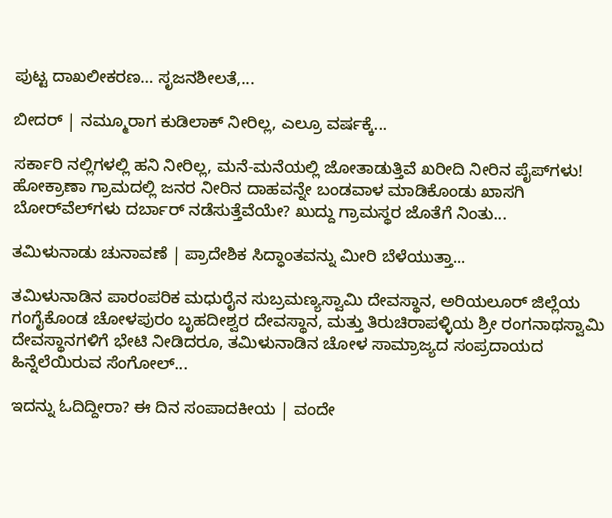ಪುಟ್ಟ ದಾಖಲೀಕರಣ… ಸೃಜನಶೀಲತೆ,...

ಬೀದರ್ | ನಮ್ಮೂರಾಗ ಕುಡಿಲಾಕ್ ನೀರಿಲ್ಲ, ಎಲ್ರೂ ವರ್ಷಕ್ಕೆ...

ಸರ್ಕಾರಿ ನಲ್ಲಿಗಳಲ್ಲಿ ಹನಿ ನೀರಿಲ್ಲ, ಮನೆ-ಮನೆಯಲ್ಲಿ ಜೋತಾಡುತ್ತಿವೆ ಖರೀದಿ ನೀರಿನ ಪೈಪ್‌ಗಳು! ಹೋಕ್ರಾಣಾ ಗ್ರಾಮದಲ್ಲಿ ಜನರ ನೀರಿನ ದಾಹವನ್ನೇ ಬಂಡವಾಳ ಮಾಡಿಕೊಂಡು ಖಾಸಗಿ ಬೋರ್‌ವೆಲ್‌ಗಳು ದರ್ಬಾರ್‌ ನಡೆಸುತ್ತೆವೆಯೇ? ಖುದ್ದು ಗ್ರಾಮಸ್ಥರ ಜೊತೆಗೆ ನಿಂತು...

ತಮಿಳುನಾಡು ಚುನಾವಣೆ | ಪ್ರಾದೇಶಿಕ ಸಿದ್ಧಾಂತವನ್ನು ಮೀರಿ ಬೆಳೆಯುತ್ತಾ...

ತಮಿಳುನಾಡಿನ ಪಾರಂಪರಿಕ ಮಧುರೈನ ಸುಬ್ರಮಣ್ಯಸ್ವಾಮಿ ದೇವಸ್ಥಾನ, ಅರಿಯಲೂರ್ ಜಿಲ್ಲೆಯ ಗಂಗೈಕೊಂಡ ಚೋಳಪುರಂ ಬೃಹದೀಶ್ವರ ದೇವಸ್ಥಾನ, ಮತ್ತು ತಿರುಚಿರಾಪಳ್ಳಿಯ ಶ್ರೀ ರಂಗನಾಥಸ್ವಾಮಿ ದೇವಸ್ಥಾನಗಳಿಗೆ ಭೇಟಿ ನೀಡಿದರೂ, ತಮಿಳುನಾಡಿನ ಚೋಳ ಸಾಮ್ರಾಜ್ಯದ ಸಂಪ್ರದಾಯದ ಹಿನ್ನೆಲೆಯಿರುವ ಸೆಂಗೋಲ್...

ಇದನ್ನು ಓದಿದ್ದೀರಾ? ಈ ದಿನ ಸಂಪಾದಕೀಯ | ವಂದೇ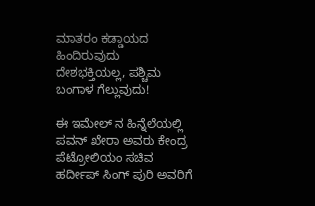ಮಾತರಂ ಕಡ್ಡಾಯದ ಹಿಂದಿರುವುದು ದೇಶಭಕ್ತಿಯಲ್ಲ, ಪಶ್ಚಿಮ ಬಂಗಾಳ ಗೆಲ್ಲುವುದು!

ಈ ಇಮೇಲ್ ನ ಹಿನ್ನೆಲೆಯಲ್ಲಿ ಪವನ್ ಖೇರಾ ಅವರು ಕೇಂದ್ರ ಪೆಟ್ರೋಲಿಯಂ ಸಚಿವ ಹರ್ದೀಪ್‌ ಸಿಂಗ್‌ ಪುರಿ ಅವರಿಗೆ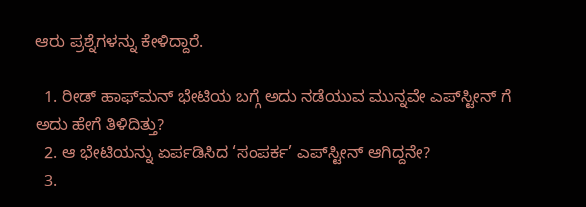ಆರು ಪ್ರಶ್ನೆಗಳನ್ನು ಕೇಳಿದ್ದಾರೆ.

  1. ರೀಡ್ ಹಾಫ್‌ಮನ್ ಭೇಟಿಯ ಬಗ್ಗೆ ಅದು ನಡೆಯುವ ಮುನ್ನವೇ ಎಪ್‌ಸ್ಟೀನ್‌ ಗೆ ಅದು ಹೇಗೆ ತಿಳಿದಿತ್ತು?
  2. ಆ ಭೇಟಿಯನ್ನು ಏರ್ಪಡಿಸಿದ ‘ಸಂಪರ್ಕ’ ಎಪ್‌ಸ್ಟೀನ್‌ ಆಗಿದ್ದನೇ?
  3.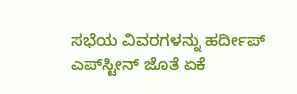ಸಭೆಯ ವಿವರಗಳನ್ನು‌ ಹರ್ದೀಪ್ ಎಪ್‌ಸ್ಟೀನ್‌ ಜೊತೆ ಏಕೆ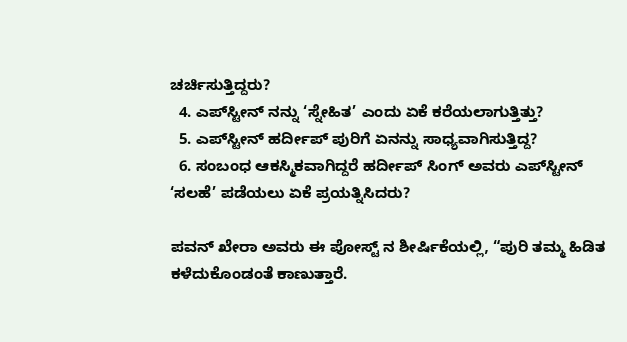ಚರ್ಚಿಸುತ್ತಿದ್ದರು?
  4. ಎಪ್‌ಸ್ಟೀನ್‌ ನನ್ನು ‘ಸ್ನೇಹಿತ’ ಎಂದು ಏಕೆ ಕರೆಯಲಾಗುತ್ತಿತ್ತು?
  5. ಎಪ್‌ಸ್ಟೀನ್‌ ಹರ್ದೀಪ್ ಪುರಿಗೆ ಏನನ್ನು ಸಾಧ್ಯವಾಗಿಸುತ್ತಿದ್ದ?
  6. ಸಂಬಂಧ ಆಕಸ್ಮಿಕವಾಗಿದ್ದರೆ ಹರ್ದೀಪ್‌ ಸಿಂಗ್‌ ಅವರು ಎಪ್‌ಸ್ಟೀನ್‌ ‘ಸಲಹೆ’ ಪಡೆಯಲು ಏಕೆ ಪ್ರಯತ್ನಿಸಿದರು?

ಪವನ್ ಖೇರಾ ಅವರು ಈ ಪೋಸ್ಟ್ ನ ಶೀರ್ಷಿಕೆಯಲ್ಲಿ, “ಪುರಿ ತಮ್ಮ ಹಿಡಿತ ಕಳೆದುಕೊಂಡಂತೆ ಕಾಣುತ್ತಾರೆ.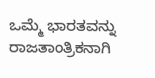ಒಮ್ಮೆ ಭಾರತವನ್ನು ರಾಜತಾಂತ್ರಿಕನಾಗಿ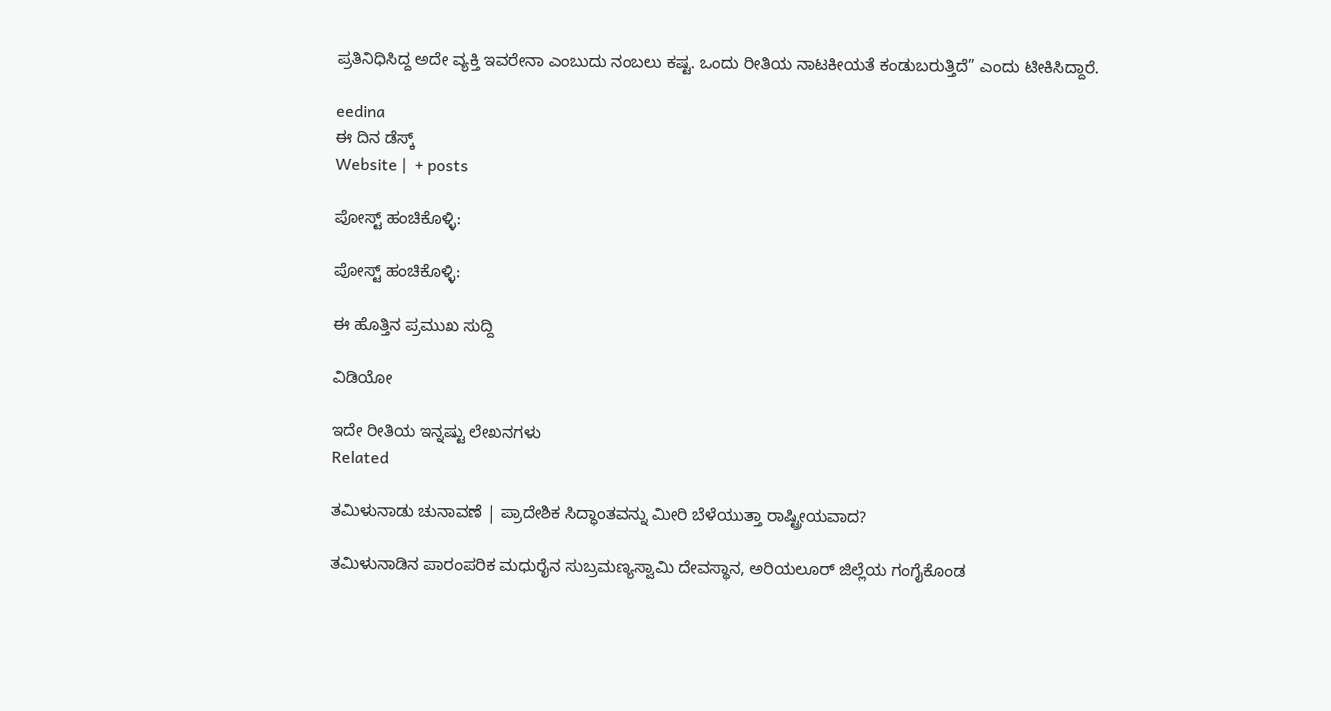ಪ್ರತಿನಿಧಿಸಿದ್ದ ಅದೇ ವ್ಯಕ್ತಿ ಇವರೇನಾ ಎಂಬುದು ನಂಬಲು ಕಷ್ಟ. ಒಂದು ರೀತಿಯ ನಾಟಕೀಯತೆ ಕಂಡುಬರುತ್ತಿದೆ” ಎಂದು ಟೀಕಿಸಿದ್ದಾರೆ.

eedina
ಈ ದಿನ ಡೆಸ್ಕ್‌
Website |  + posts

ಪೋಸ್ಟ್ ಹಂಚಿಕೊಳ್ಳಿ:

ಪೋಸ್ಟ್ ಹಂಚಿಕೊಳ್ಳಿ:

ಈ ಹೊತ್ತಿನ ಪ್ರಮುಖ ಸುದ್ದಿ

ವಿಡಿಯೋ

ಇದೇ ರೀತಿಯ ಇನ್ನಷ್ಟು ಲೇಖನಗಳು
Related

ತಮಿಳುನಾಡು ಚುನಾವಣೆ | ಪ್ರಾದೇಶಿಕ ಸಿದ್ಧಾಂತವನ್ನು ಮೀರಿ ಬೆಳೆಯುತ್ತಾ ರಾಷ್ಟ್ರೀಯವಾದ?

ತಮಿಳುನಾಡಿನ ಪಾರಂಪರಿಕ ಮಧುರೈನ ಸುಬ್ರಮಣ್ಯಸ್ವಾಮಿ ದೇವಸ್ಥಾನ, ಅರಿಯಲೂರ್ ಜಿಲ್ಲೆಯ ಗಂಗೈಕೊಂಡ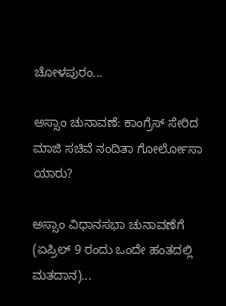ಚೋಳಪುರಂ...

ಅಸ್ಸಾಂ ಚುನಾವಣೆ: ಕಾಂಗ್ರೆಸ್ ಸೇರಿದ ಮಾಜಿ ಸಚಿವೆ ನಂದಿತಾ ಗೋರ್ಲೋಸಾ ಯಾರು?

ಅಸ್ಸಾಂ ವಿಧಾನಸಭಾ ಚುನಾವಣೆಗೆ (ಏಪ್ರಿಲ್ 9 ರಂದು ಒಂದೇ ಹಂತದಲ್ಲಿ ಮತದಾನ)...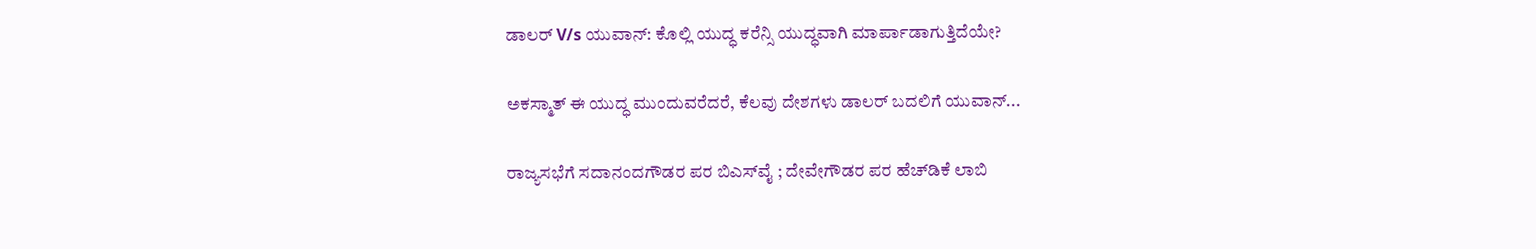ಡಾಲರ್ V/s ಯುವಾನ್: ಕೊಲ್ಲಿ ಯುದ್ಧ ಕರೆನ್ಸಿ ಯುದ್ಧವಾಗಿ ಮಾರ್ಪಾಡಾಗುತ್ತಿದೆಯೇ?

ಅಕಸ್ಮಾತ್ ಈ ಯುದ್ಧ ಮುಂದುವರೆದರೆ, ಕೆಲವು ದೇಶಗಳು ಡಾಲರ್ ಬದಲಿಗೆ ಯುವಾನ್...

ರಾಜ್ಯಸಭೆಗೆ ಸದಾನಂದಗೌಡರ ಪರ ಬಿಎಸ್‌ವೈ ; ದೇವೇಗೌಡರ ಪರ ಹೆಚ್‌ಡಿಕೆ ಲಾಬಿ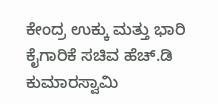ಕೇಂದ್ರ ಉಕ್ಕು ಮತ್ತು ಭಾರಿ ಕೈಗಾರಿಕೆ ಸಚಿವ ಹೆಚ್‌.ಡಿ ಕುಮಾರಸ್ವಾಮಿ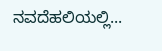ನವದೆಹಲಿಯಲ್ಲಿ...